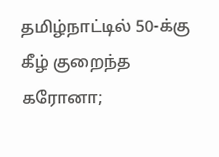தமிழ்நாட்டில் 50-க்கு கீழ் குறைந்த கரோனா;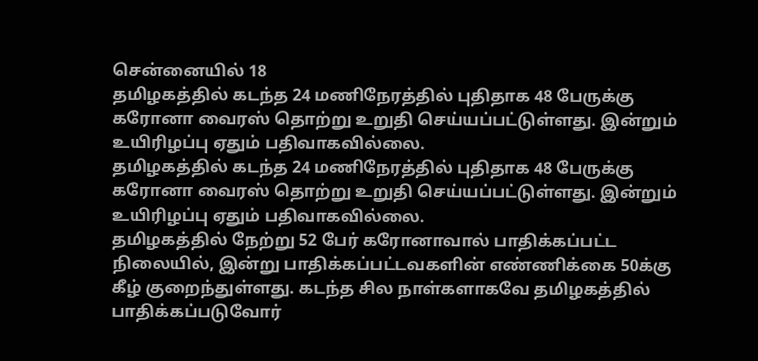சென்னையில் 18
தமிழகத்தில் கடந்த 24 மணிநேரத்தில் புதிதாக 48 பேருக்கு கரோனா வைரஸ் தொற்று உறுதி செய்யப்பட்டுள்ளது. இன்றும் உயிரிழப்பு ஏதும் பதிவாகவில்லை.
தமிழகத்தில் கடந்த 24 மணிநேரத்தில் புதிதாக 48 பேருக்கு கரோனா வைரஸ் தொற்று உறுதி செய்யப்பட்டுள்ளது. இன்றும் உயிரிழப்பு ஏதும் பதிவாகவில்லை.
தமிழகத்தில் நேற்று 52 பேர் கரோனாவால் பாதிக்கப்பட்ட நிலையில், இன்று பாதிக்கப்பட்டவகளின் எண்ணிக்கை 50க்கு கீழ் குறைந்துள்ளது. கடந்த சில நாள்களாகவே தமிழகத்தில் பாதிக்கப்படுவோர்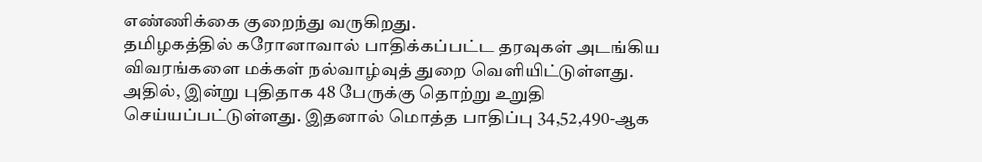எண்ணிக்கை குறைந்து வருகிறது.
தமிழகத்தில் கரோனாவால் பாதிக்கப்பட்ட தரவுகள் அடங்கிய விவரங்களை மக்கள் நல்வாழ்வுத் துறை வெளியிட்டுள்ளது.
அதில், இன்று புதிதாக 48 பேருக்கு தொற்று உறுதி செய்யப்பட்டுள்ளது. இதனால் மொத்த பாதிப்பு 34,52,490-ஆக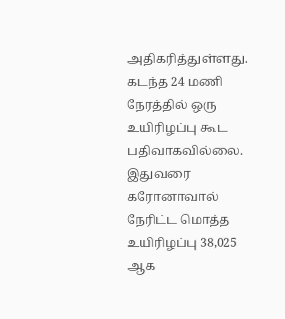அதிகரித்துள்ளது.
கடந்த 24 மணி நேரத்தில் ஒரு உயிரிழப்பு கூட பதிவாகவில்லை. இதுவரை கரோனாவால் நேரிட்ட மொத்த உயிரிழப்பு 38,025 ஆக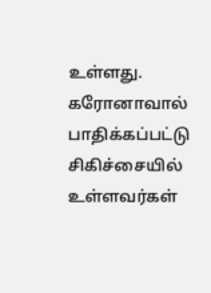உள்ளது.
கரோனாவால் பாதிக்கப்பட்டு சிகிச்சையில் உள்ளவர்கள்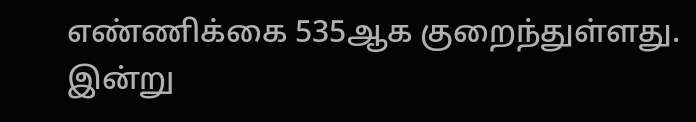எண்ணிக்கை 535ஆக குறைந்துள்ளது. இன்று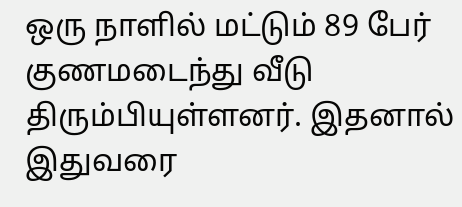ஒரு நாளில் மட்டும் 89 பேர் குணமடைந்து வீடு திரும்பியுள்ளனர். இதனால் இதுவரை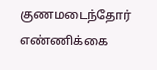குணமடைந்தோர் எண்ணிக்கை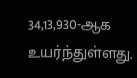34,13,930-ஆக உயர்ந்துள்ளது.